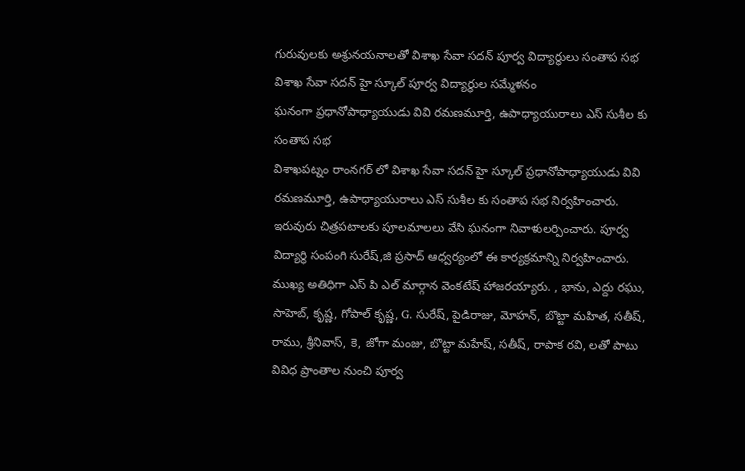గురువులకు అశ్రునయనాలతో విశాఖ సేవా సదన్ పూర్వ విద్యార్థులు సంతాప సభ
విశాఖ సేవా సదన్ హై స్కూల్ పూర్వ విద్యార్థుల సమ్మేళనం
ఘనంగా ప్రధానోపాధ్యాయుడు వివి రమణమూర్తి, ఉపాధ్యాయురాలు ఎస్ సుశీల కు సంతాప సభ
విశాఖపట్నం రాంనగర్ లో విశాఖ సేవా సదన్ హై స్కూల్ ప్రధానోపాధ్యాయుడు వివి రమణమూర్తి, ఉపాధ్యాయురాలు ఎస్ సుశీల కు సంతాప సభ నిర్వహించారు. ఇరువురు చిత్రపటాలకు పూలమాలలు వేసి ఘనంగా నివాళులర్పించారు. పూర్వ విద్యార్థి సంపంగి సురేష్,జి ప్రసాద్ ఆధ్వర్యంలో ఈ కార్యక్రమాన్ని నిర్వహించారు. ముఖ్య అతిధిగా ఎస్ పి ఎల్ మార్గాన వెంకటేష్ హాజరయ్యారు. , భాను, ఎద్దు రఘు, సాహెబ్, కృష్ణ, గోపాల్ కృష్ణ, G. సురేష్, పైడిరాజు, మోహన్, బొట్టా మహిత, సతీష్, రాము, శ్రీనివాస్, కె, జోగా మంజు, బొట్టా మహేష్, సతీష్, రాపాక రవి, లతో పాటు వివిధ ప్రాంతాల నుంచి పూర్వ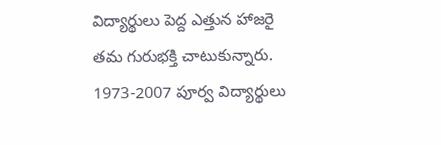విద్యార్థులు పెద్ద ఎత్తున హాజరై తమ గురుభక్తి చాటుకున్నారు. 1973-2007 పూర్వ విద్యార్థులు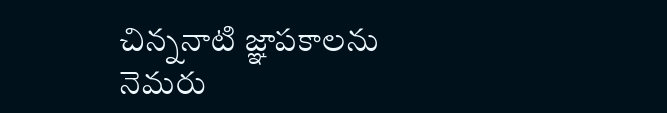చిన్ననాటి జ్ఞాపకాలను నెమరు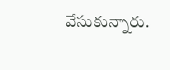వేసుకున్నారు.